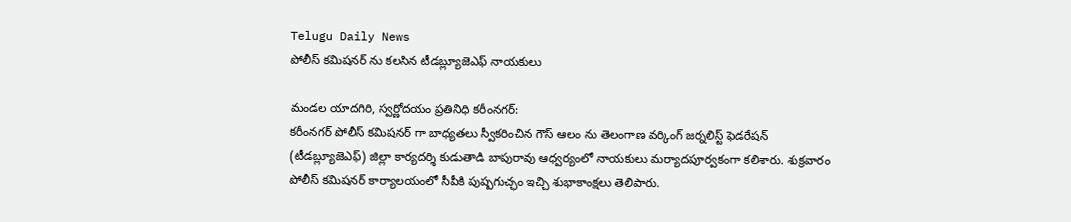Telugu Daily News
పోలీస్ కమిషనర్ ను కలసిన టీడబ్ల్యూజెఎఫ్ నాయకులు

మండల యాదగిరి, స్వర్ణోదయం ప్రతినిధి కరీంనగర్:
కరీంనగర్ పోలీస్ కమిషనర్ గా బాధ్యతలు స్వీకరించిన గౌస్ ఆలం ను తెలంగాణ వర్కింగ్ జర్నలిస్ట్ ఫెడరేషన్ (టీడబ్ల్యూజెఎఫ్) జిల్లా కార్యదర్శి కుడుతాడి బాపురావు ఆధ్వర్యంలో నాయకులు మర్యాదపూర్వకంగా కలిశారు. శుక్రవారం పోలీస్ కమిషనర్ కార్యాలయంలో సీపీకి పుష్పగుచ్ఛం ఇచ్చి శుభాకాంక్షలు తెలిపారు.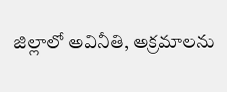జిల్లాలో అవినీతి, అక్రమాలను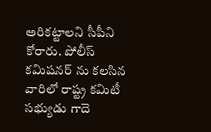అరికట్టాలని సీపీని కోరారు. పోలీస్ కమిషనర్ ను కలసిన వారిలో రాష్ట్ర కమిటీ సభ్యుడు గాదె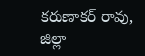కరుణాకర్ రావు, జిల్లా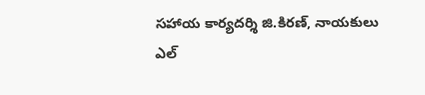సహాయ కార్యదర్శి జి.కిరణ్, నాయకులు ఎల్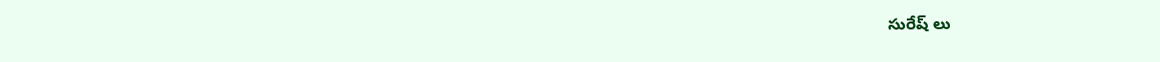సురేష్ లు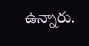ఉన్నారు.